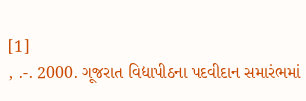[1]
, .-. 2000. ગૂજરાત વિદ્યાપીઠના પદવીદાન સમારંભમાં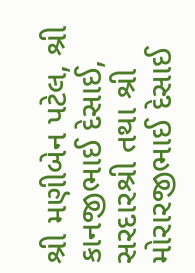શ્રી મણીબેન પટેલ, શ્રી કાનજીભાઈ દેસાઈ, સરદારશ્રી તથા શ્રી મોરારજીભાઈ દેસાઈ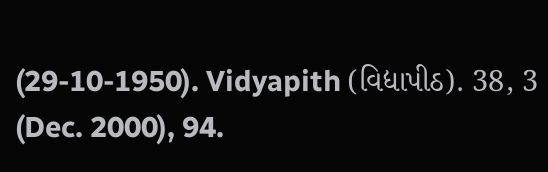(29-10-1950). Vidyapith (વિદ્યાપીઠ). 38, 3 (Dec. 2000), 94.